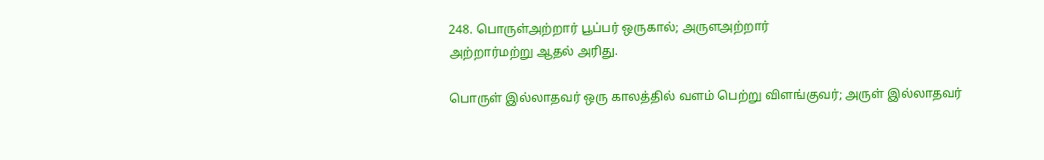248. பொருள்அற்றார் பூப்பர் ஒருகால்; அருளஅற்றார்
அற்றார்மற்று ஆதல் அரிது.

பொருள் இல்லாதவர் ஒரு காலத்தில் வளம் பெற்று விளங்குவர்; அருள் இல்லாதவர்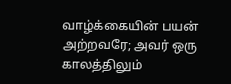வாழ்க்கையின் பயன் அற்றவரே; அவர் ஒரு காலத்திலும்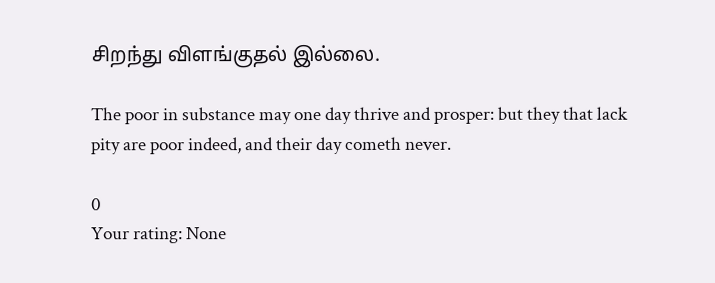சிறந்து விளங்குதல் இல்லை.

The poor in substance may one day thrive and prosper: but they that lack pity are poor indeed, and their day cometh never.

0
Your rating: None